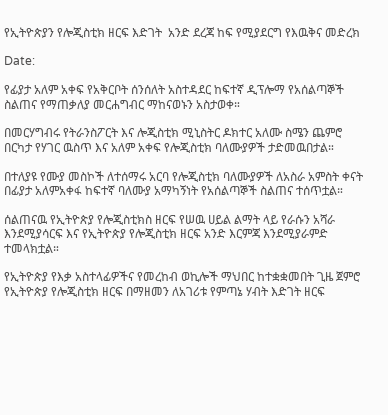የኢትዮጵያን የሎጂስቲክ ዘርፍ እድገት  አንድ ደረጃ ከፍ የሚያደርግ የእዉቅና መድረክ

Date:

የፊያታ አለም አቀፍ የአቅርቦት ሰንሰለት አስተዳደር ከፍተኛ ዲፕሎማ የአሰልጣኞች ስልጠና የማጠቃለያ መርሐግብር ማከናወኑን አስታወቀ።

በመርሃግብሩ የትራንስፖርት እና ሎጂስቲክ ሚኒስትር ዶክተር አለሙ ስሜን ጨምሮ በርካታ የሃገር ዉስጥ እና አለም አቀፍ የሎጂስቲክ ባለሙያዎች ታድመዉበታል።

በተለያዩ የሙያ መስኮች ለተሰማሩ አርባ የሎጂስቲክ ባለሙያዎች ለአስራ አምስት ቀናት በፊያታ አለምአቀፋ ከፍተኛ ባለሙያ አማካኝነት የአሰልጣኞች ስልጠና ተሰጥቷል።

ሰልጠናዉ የኢትዮጵያ የሎጂስቲክስ ዘርፍ የሠዉ ሀይል ልማት ላይ የራሱን አሻራ እንደሚያሳርፍ እና የኢትዮጵያ የሎጂስቲክ ዘርፍ አንድ እርምጃ እንደሚያራምድ ተመላክቷል።

የኢትዮጵያ የእቃ አስተላፊዎችና የመረከብ ወኪሎች ማህበር ከተቋቋመበት ጊዜ ጀምሮ የኢትዮጵያ የሎጂስቲክ ዘርፍ በማዘመን ለአገሪቱ የምጣኔ ሃብት እድገት ዘርፍ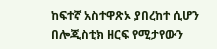ከፍተኛ አስተዋጽኦ ያበረከተ ሲሆን በሎጂስቲክ ዘርፍ የሚታየውን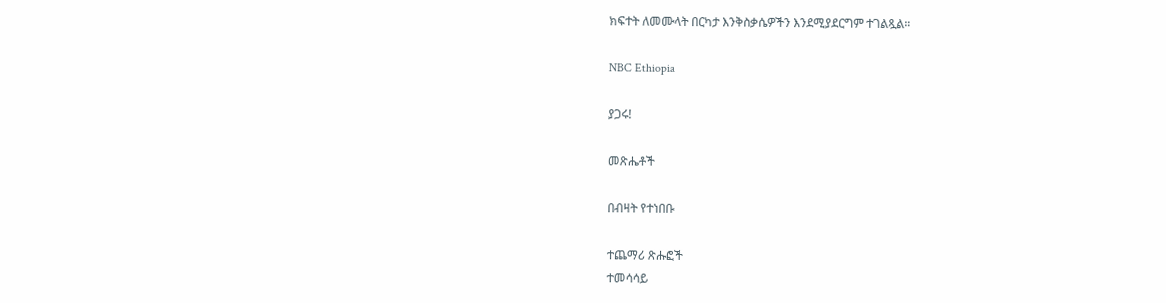ክፍተት ለመሙላት በርካታ እንቅስቃሴዎችን እንደሚያደርግም ተገልጿል።

NBC Ethiopia

ያጋሩ!

መጽሔቶች

በብዛት የተነበቡ

ተጨማሪ ጽሑፎች
ተመሳሳይ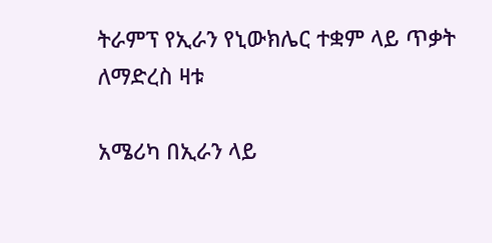ትራምፕ የኢራን የኒውክሌር ተቋም ላይ ጥቃት ለማድረስ ዛቱ

አሜሪካ በኢራን ላይ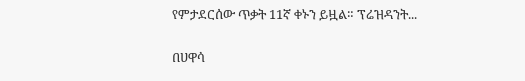የምታደርሰው ጥቃት 11ኛ ቀኑን ይዟል። ፕሬዝዳንት...

በሀዋሳ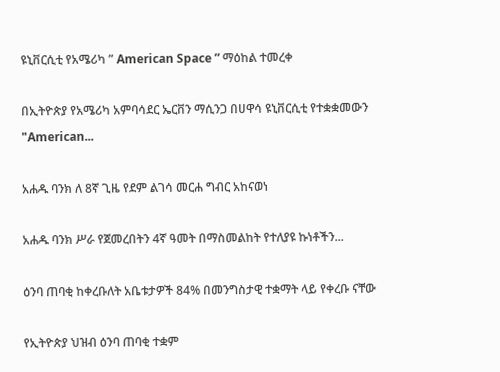ዩኒቨርሲቲ የአሜሪካ ” American Space ” ማዕከል ተመረቀ

በኢትዮጵያ የአሜሪካ አምባሳደር ኤርቨን ማሲንጋ በሀዋሳ ዩኒቨርሲቲ የተቋቋመውን "American...

አሐዱ ባንክ ለ 8ኛ ጊዜ የደም ልገሳ መርሐ ግብር አከናወነ

አሐዱ ባንክ ሥራ የጀመረበትን 4ኛ ዓመት በማስመልከት የተለያዩ ኩነቶችን...

ዕንባ ጠባቂ ከቀረቡለት አቤቱታዎች 84% በመንግስታዊ ተቋማት ላይ የቀረቡ ናቸው

የኢትዮጵያ ህዝብ ዕንባ ጠባቂ ተቋም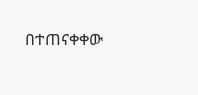በተጠናቀቀው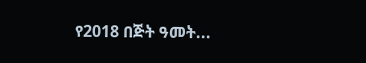የ2018 በጅት ዓመት...